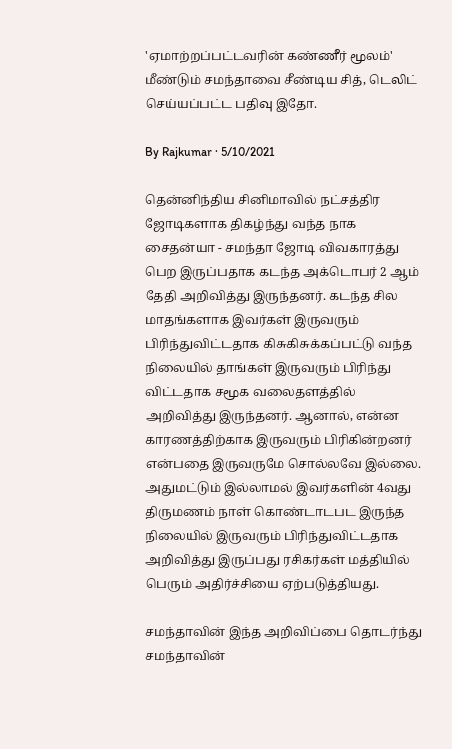'ஏமாற்றப்பட்டவரின் கண்ணீர் மூலம்' மீண்டும் சமந்தாவை சீண்டிய சித், டெலிட் செய்யப்பட்ட பதிவு இதோ.

By Rajkumar · 5/10/2021

தென்னிந்திய சினிமாவில் நட்சத்திர ஜோடிகளாக திகழ்ந்து வந்த நாக சைதன்யா - சமந்தா ஜோடி விவகாரத்து பெற இருப்பதாக கடந்த அக்டொபர் 2 ஆம் தேதி அறிவித்து இருந்தனர். கடந்த சில மாதங்களாக இவர்கள் இருவரும் பிரிந்துவிட்டதாக கிசுகிசுக்கப்பட்டு வந்த நிலையில் தாங்கள் இருவரும் பிரிந்து விட்டதாக சமூக வலைதளத்தில் அறிவித்து இருந்தனர். ஆனால், என்ன காரணத்திற்காக இருவரும் பிரிகின்றனர் என்பதை இருவருமே சொல்லவே இல்லை. அதுமட்டும் இல்லாமல் இவர்களின் 4வது திருமணம் நாள் கொண்டாடபட இருந்த நிலையில் இருவரும் பிரிந்துவிட்டதாக அறிவித்து இருப்பது ரசிகர்கள் மத்தியில் பெரும் அதிர்ச்சியை ஏற்படுத்தியது.

சமந்தாவின் இந்த அறிவிப்பை தொடர்ந்து சமந்தாவின்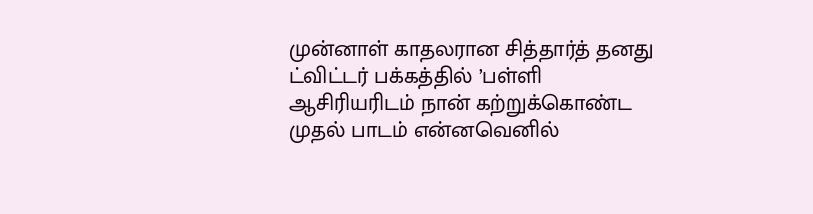முன்னாள் காதலரான சித்தார்த் தனது ட்விட்டர் பக்கத்தில் ’பள்ளி ஆசிரியரிடம் நான் கற்றுக்கொண்ட முதல் பாடம் என்னவெனில்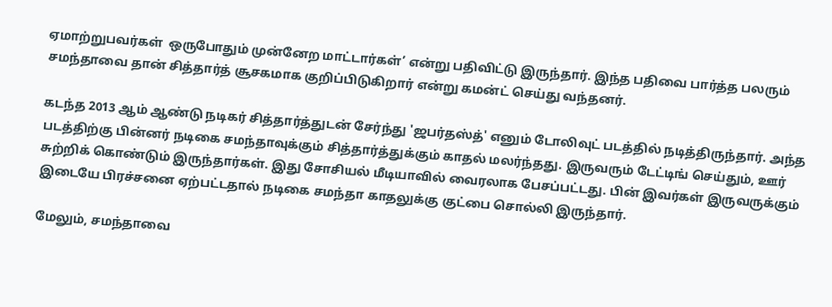ஏமாற்றுபவர்கள்  ஒருபோதும் முன்னேற மாட்டார்கள்’ என்று பதிவிட்டு இருந்தார். இந்த பதிவை பார்த்த பலரும் சமந்தாவை தான் சித்தார்த் சூசகமாக குறிப்பிடுகிறார் என்று கமன்ட் செய்து வந்தனர்.

கடந்த 2013 ஆம் ஆண்டு நடிகர் சித்தார்த்துடன் சேர்ந்து 'ஜபர்தஸ்த்' எனும் டோலிவுட் படத்தில் நடித்திருந்தார். அந்த படத்திற்கு பின்னர் நடிகை சமந்தாவுக்கும் சித்தார்த்துக்கும் காதல் மலர்ந்தது. இருவரும் டேட்டிங் செய்தும், ஊர் சுற்றிக் கொண்டும் இருந்தார்கள். இது சோசியல் மீடியாவில் வைரலாக பேசப்பட்டது. பின் இவர்கள் இருவருக்கும் இடையே பிரச்சனை ஏற்பட்டதால் நடிகை சமந்தா காதலுக்கு குட்பை சொல்லி இருந்தார்.

மேலும், சமந்தாவை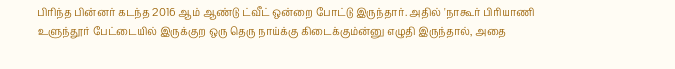பிரிந்த பின்னர் கடந்த 2016 ஆம் ஆண்டு ட்வீட் ஒன்றை போட்டு இருந்தார். அதில் 'நாகூர் பிரியாணி உளுந்தூர் பேட்டையில் இருக்குற ஒரு தெரு நாய்க்கு கிடைக்கும்ன்னு எழுதி இருந்தால், அதை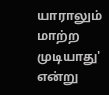யாராலும் மாற்ற முடியாது' என்று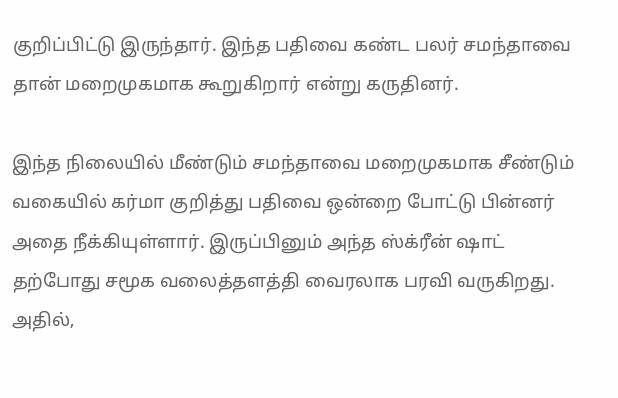குறிப்பிட்டு இருந்தார். இந்த பதிவை கண்ட பலர் சமந்தாவை தான் மறைமுகமாக கூறுகிறார் என்று கருதினர்.

இந்த நிலையில் மீண்டும் சமந்தாவை மறைமுகமாக சீண்டும் வகையில் கர்மா குறித்து பதிவை ஒன்றை போட்டு பின்னர் அதை நீக்கியுள்ளார். இருப்பினும் அந்த ஸ்க்ரீன் ஷாட் தற்போது சமூக வலைத்தளத்தி வைரலாக பரவி வருகிறது. அதில்,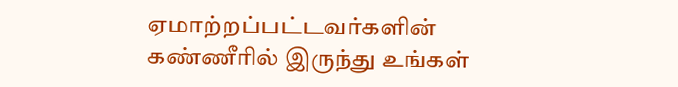ஏமாற்றப்பட்டவர்களின் கண்ணீரில் இருந்து உங்கள்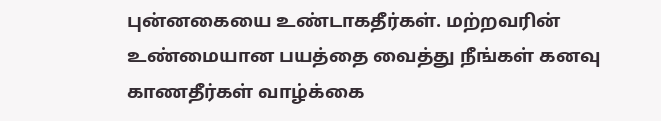புன்னகையை உண்டாகதீர்கள். மற்றவரின் உண்மையான பயத்தை வைத்து நீங்கள் கனவு காணதீர்கள் வாழ்க்கை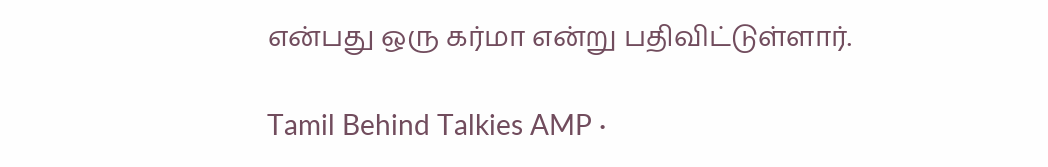என்பது ஒரு கர்மா என்று பதிவிட்டுள்ளார்.

Tamil Behind Talkies AMP ·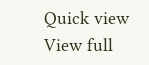Quick view
View full